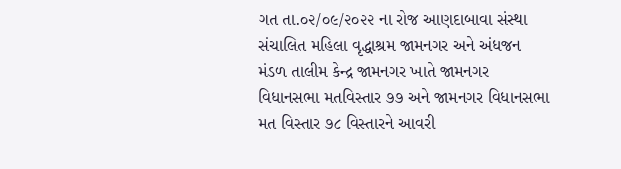ગત તા.૦૨/૦૯/૨૦૨૨ ના રોજ આણદાબાવા સંસ્થા સંચાલિત મહિલા વૃદ્ધાશ્રમ જામનગર અને અંધજન મંડળ તાલીમ કેન્દ્ર જામનગર ખાતે જામનગર વિધાનસભા મતવિસ્તાર ૭૭ અને જામનગર વિધાનસભા મત વિસ્તાર ૭૮ વિસ્તારને આવરી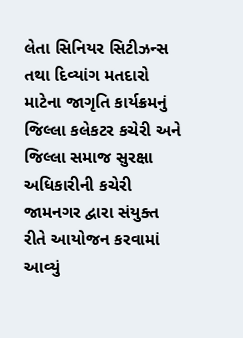લેતા સિનિયર સિટીઝન્સ તથા દિવ્યાંગ મતદારો માટેના જાગૃતિ કાર્યક્રમનું જિલ્લા કલેકટર કચેરી અને જિલ્લા સમાજ સુરક્ષા અધિકારીની કચેરી જામનગર દ્વારા સંયુક્ત રીતે આયોજન કરવામાં આવ્યું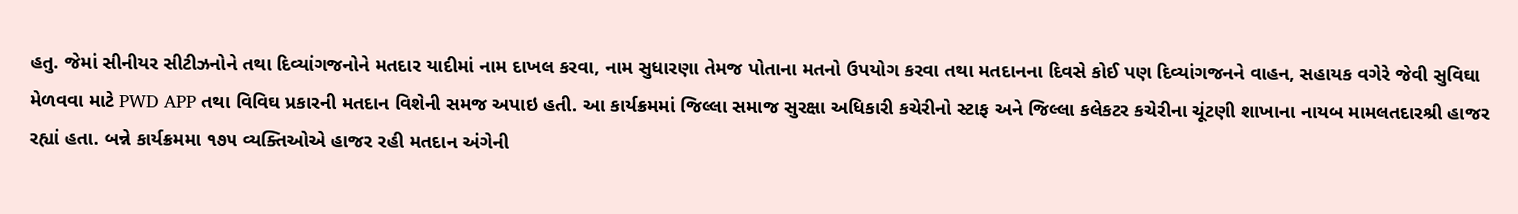હતુ. જેમાં સીનીયર સીટીઝનોને તથા દિવ્યાંગજનોને મતદાર યાદીમાં નામ દાખલ કરવા, નામ સુધારણા તેમજ પોતાના મતનો ઉપયોગ કરવા તથા મતદાનના દિવસે કોઈ પણ દિવ્યાંગજનને વાહન, સહાયક વગેરે જેવી સુવિઘા મેળવવા માટે PWD APP તથા વિવિઘ પ્રકારની મતદાન વિશેની સમજ અપાઇ હતી. આ કાર્યક્રમમાં જિલ્લા સમાજ સુરક્ષા અધિકારી કચેરીનો સ્ટાફ અને જિલ્લા કલેકટર કચેરીના ચૂંટણી શાખાના નાયબ મામલતદારશ્રી હાજર રહ્યાં હતા. બન્ને કાર્યક્રમમા ૧૭૫ વ્યક્તિઓએ હાજર રહી મતદાન અંગેની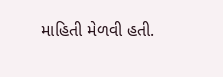માહિતી મેળવી હતી.